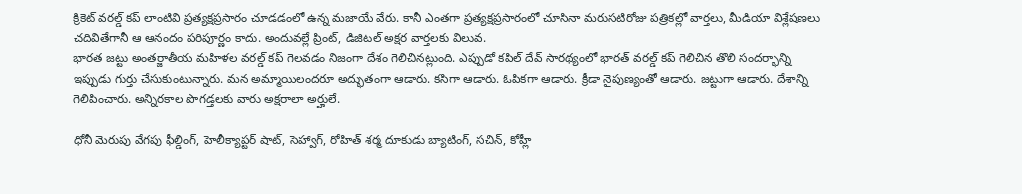క్రికెట్ వరల్డ్ కప్ లాంటివి ప్రత్యక్షప్రసారం చూడడంలో ఉన్న మజాయే వేరు. కానీ ఎంతగా ప్రత్యక్షప్రసారంలో చూసినా మరుసటిరోజు పత్రికల్లో వార్తలు, మీడియా విశ్లేషణలు చదివితేగానీ ఆ ఆనందం పరిపూర్ణం కాదు. అందువల్లే ప్రింట్, డిజిటల్ అక్షర వార్తలకు విలువ.
భారత జట్టు అంతర్జాతీయ మహిళల వరల్డ్ కప్ గెలవడం నిజంగా దేశం గెలిచినట్లుంది. ఎప్పుడో కపిల్ దేవ్ సారథ్యంలో భారత్ వరల్డ్ కప్ గెలిచిన తొలి సందర్భాన్ని ఇప్పుడు గుర్తు చేసుకుంటున్నారు. మన అమ్మాయిలందరూ అద్భుతంగా ఆడారు. కసిగా ఆడారు. ఓపికగా ఆడారు. క్రీడా నైపుణ్యంతో ఆడారు. జట్టుగా ఆడారు. దేశాన్ని గెలిపించారు. అన్నిరకాల పొగడ్తలకు వారు అక్షరాలా అర్హులే.

ధోనీ మెరుపు వేగపు ఫీల్డింగ్, హెలీక్యాప్టర్ షాట్, సెహ్వాగ్, రోహిత్ శర్మ దూకుడు బ్యాటింగ్, సచిన్, కోహ్లీ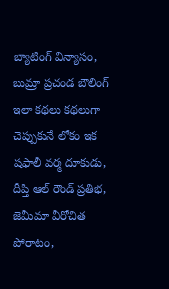బ్యాటింగ్ విన్యాసం, బుమ్రా ప్రచండ బౌలింగ్ ఇలా కథలు కథలుగా చెప్పుకునే లోకం ఇక షఫాలీ వర్మ దూకుడు, దీప్తి ఆల్ రౌండ్ ప్రతిభ, జెమీమా వీరోచిత పోరాటం,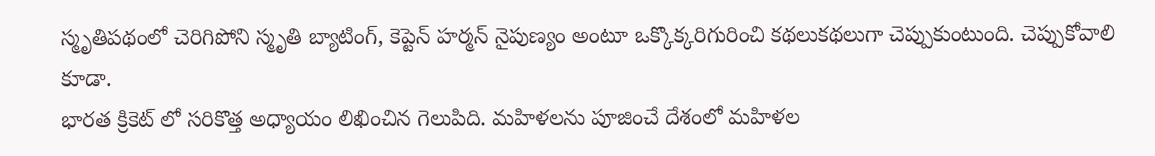స్మృతిపథంలో చెరిగిపోని స్మృతి బ్యాటింగ్, కెప్టెన్ హర్మన్ నైపుణ్యం అంటూ ఒక్కొక్కరిగురించి కథలుకథలుగా చెప్పుకుంటుంది. చెప్పుకోవాలి కూడా.
భారత క్రికెట్ లో సరికొత్త అధ్యాయం లిఖించిన గెలుపిది. మహిళలను పూజించే దేశంలో మహిళల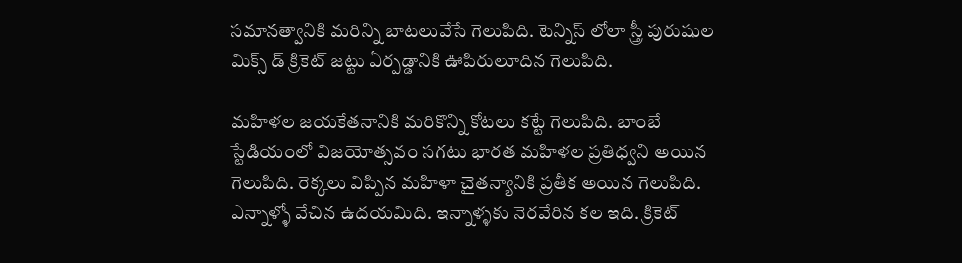సమానత్వానికి మరిన్ని బాటలువేసే గెలుపిది. టెన్నిస్ లోలా స్త్రీ పురుషుల మిక్స్ డ్ క్రికెట్ జట్టు ఏర్పడ్డానికి ఊపిరులూదిన గెలుపిది.

మహిళల జయకేతనానికి మరికొన్ని కోటలు కట్టే గెలుపిది. బాంబే స్టేడియంలో విజయోత్సవం సగటు భారత మహిళల ప్రతిధ్వని అయిన గెలుపిది. రెక్కలు విప్పిన మహిళా చైతన్యానికి ప్రతీక అయిన గెలుపిది. ఎన్నాళ్ళో వేచిన ఉదయమిది. ఇన్నాళ్ళకు నెరవేరిన కల ఇది. క్రికెట్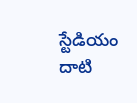స్టేడియం దాటి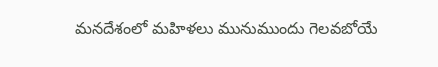మనదేశంలో మహిళలు మునుముందు గెలవబోయే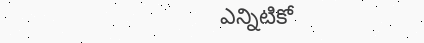ఎన్నిటికో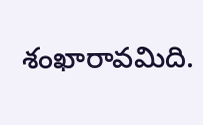శంఖారావమిది.